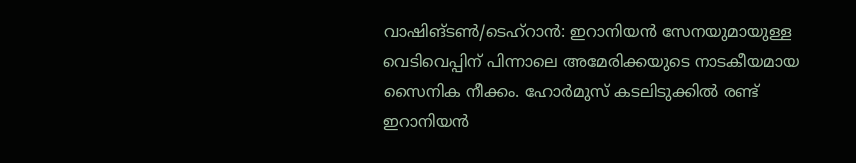വാഷിങ്ടൺ/ടെഹ്റാൻ: ഇറാനിയൻ സേനയുമായുള്ള വെടിവെപ്പിന് പിന്നാലെ അമേരിക്കയുടെ നാടകീയമായ സൈനിക നീക്കം. ഹോർമുസ് കടലിടുക്കിൽ രണ്ട് ഇറാനിയൻ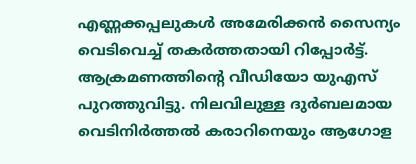എണ്ണക്കപ്പലുകൾ അമേരിക്കൻ സൈന്യം വെടിവെച്ച് തകർത്തതായി റിപ്പോർട്ട്. ആക്രമണത്തിന്റെ വീഡിയോ യുഎസ് പുറത്തുവിട്ടു. നിലവിലുള്ള ദുർബലമായ വെടിനിർത്തൽ കരാറിനെയും ആഗോള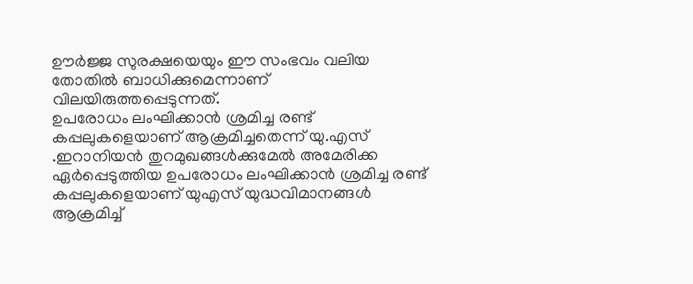ഊർജ്ജ സുരക്ഷയെയും ഈ സംഭവം വലിയ തോതിൽ ബാധിക്കുമെന്നാണ് വിലയിരുത്തപ്പെടുന്നത്.
ഉപരോധം ലംഘിക്കാൻ ശ്രമിച്ച രണ്ട് കപ്പലുകളെയാണ് ആക്രമിച്ചതെന്ന് യു.എസ്
.ഇറാനിയൻ തുറമുഖങ്ങൾക്കുമേൽ അമേരിക്ക ഏർപ്പെടുത്തിയ ഉപരോധം ലംഘിക്കാൻ ശ്രമിച്ച രണ്ട് കപ്പലുകളെയാണ് യുഎസ് യുദ്ധവിമാനങ്ങൾ ആക്രമിച്ച്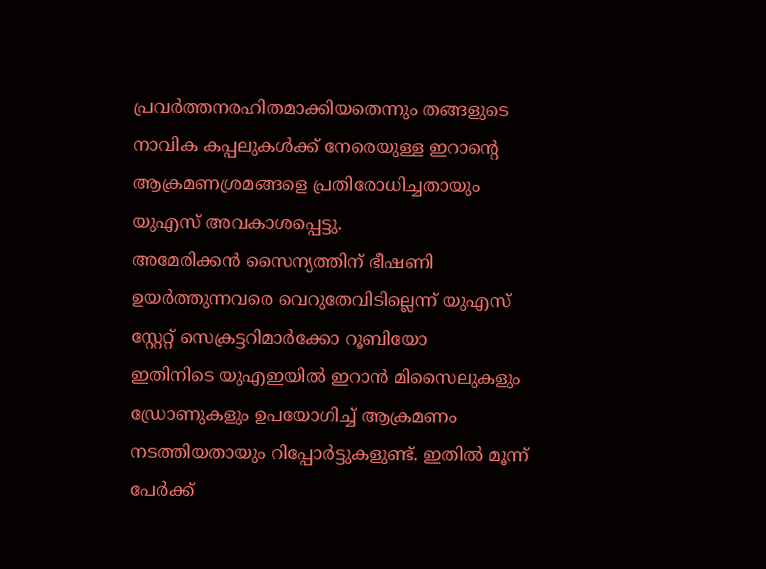പ്രവർത്തനരഹിതമാക്കിയതെന്നും തങ്ങളുടെ നാവിക കപ്പലുകൾക്ക് നേരെയുള്ള ഇറാൻ്റെ ആക്രമണശ്രമങ്ങളെ പ്രതിരോധിച്ചതായും യുഎസ് അവകാശപ്പെട്ടു.
അമേരിക്കൻ സൈന്യത്തിന് ഭീഷണി ഉയർത്തുന്നവരെ വെറുതേവിടില്ലെന്ന് യുഎസ് സ്റ്റേറ്റ് സെക്രട്ടറിമാർക്കോ റൂബിയോ
ഇതിനിടെ യുഎഇയിൽ ഇറാൻ മിസൈലുകളും ഡ്രോണുകളും ഉപയോഗിച്ച് ആക്രമണം നടത്തിയതായും റിപ്പോർട്ടുകളുണ്ട്. ഇതിൽ മൂന്ന് പേർക്ക്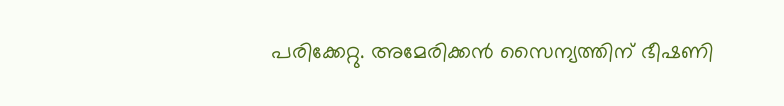പരിക്കേറ്റു. അമേരിക്കൻ സൈന്യത്തിന് ഭീഷണി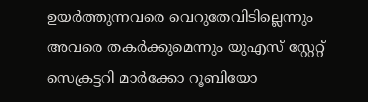ഉയർത്തുന്നവരെ വെറുതേവിടില്ലെന്നും അവരെ തകർക്കുമെന്നും യുഎസ് സ്റ്റേറ്റ് സെക്രട്ടറി മാർക്കോ റൂബിയോ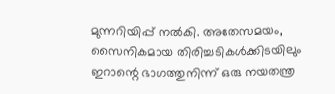മുന്നറിയിപ്പ് നൽകി. അതേസമയം, സൈനികമായ തിരിച്ചടികൾക്കിടയിലും ഇറാന്റെ ഭാഗത്തുനിന്ന് ഒരു നയതന്ത്ര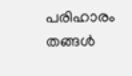പരിഹാരം തങ്ങൾ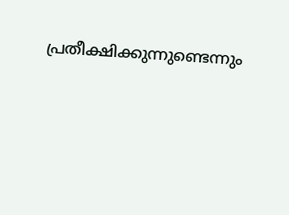പ്രതീക്ഷിക്കുന്നുണ്ടെന്നും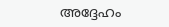അദ്ദേഹം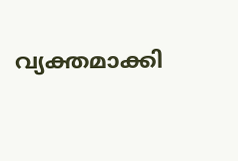വ്യക്തമാക്കി